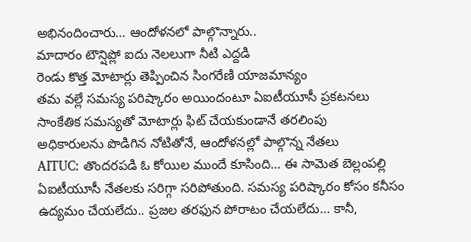అభినందించారు… ఆందోళనలో పాల్గొన్నారు..
మాదారం టౌన్షిప్లో ఐదు నెలలుగా నీటి ఎద్దడి
రెండు కొత్త మోటార్లు తెప్పించిన సింగరేణి యాజమాన్యం
తమ వల్లే సమస్య పరిష్కారం అయిందంటూ ఏఐటీయూసీ ప్రకటనలు
సాంకేతిక సమస్యతో మోటార్లు ఫిట్ చేయకుండానే తరలింపు
అధికారులను పొడిగిన నోటితోనే, ఆందోళనల్లో పాల్గొన్న నేతలు
AITUC: తొందరపడి ఓ కోయిల ముందే కూసింది… ఈ సామెత బెల్లంపల్లి ఏఐటీయూసీ నేతలకు సరిగ్గా సరిపోతుంది. సమస్య పరిష్కారం కోసం కనీసం ఉద్యమం చేయలేదు.. ప్రజల తరఫున పోరాటం చేయలేదు… కానీ,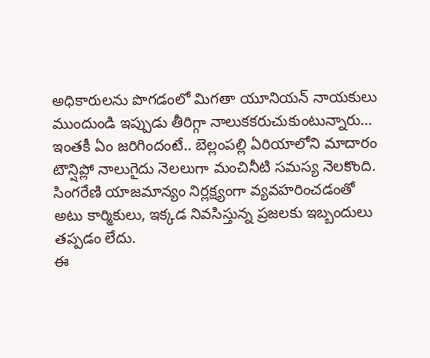అధికారులను పొగడంలో మిగతా యూనియన్ నాయకులు ముందుండి ఇప్పుడు తీరిగ్గా నాలుకకరుచుకుంటున్నారు… ఇంతకీ ఏం జరిగిందంటే.. బెల్లంపల్లి ఏరియాలోని మాదారం టౌన్షిప్లో నాలుగైదు నెలలుగా మంచినీటి సమస్య నెలకొంది. సింగరేణి యాజమాన్యం నిర్లక్ష్యంగా వ్యవహరించడంతో అటు కార్మికులు, ఇక్కడ నివసిస్తున్న ప్రజలకు ఇబ్బందులు తప్పడం లేదు.
ఈ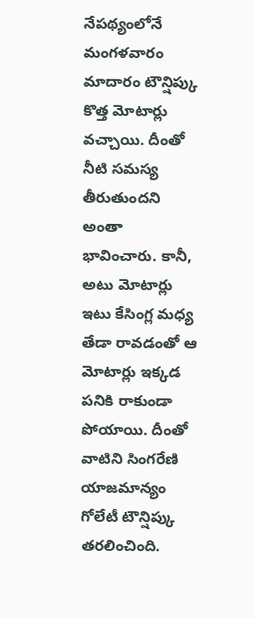నేపథ్యంలోనే మంగళవారం మాదారం టౌన్షిప్కు కొత్త మోటార్లు వచ్చాయి. దీంతో నీటి సమస్య తీరుతుందని అంతా భావించారు. కానీ, అటు మోటార్లు ఇటు కేసింగ్ల మధ్య తేడా రావడంతో ఆ మోటార్లు ఇక్కడ పనికి రాకుండా పోయాయి. దీంతో వాటిని సింగరేణి యాజమాన్యం గోలేటీ టౌన్షిప్కు తరలించింది.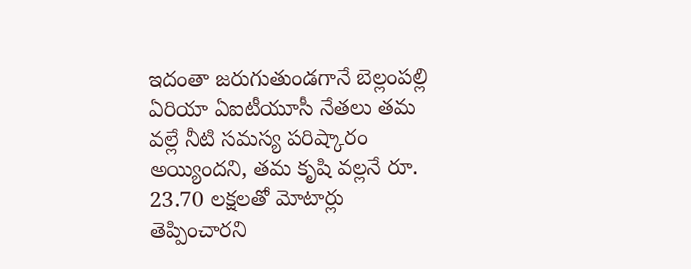ఇదంతా జరుగుతుండగానే బెల్లంపల్లి ఏరియా ఏఐటీయూసీ నేతలు తమ వల్లే నీటి సమస్య పరిష్కారం అయ్యిందని, తమ కృషి వల్లనే రూ. 23.70 లక్షలతో మోటార్లు తెప్పించారని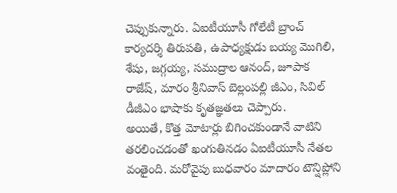చెప్పుకున్నారు. ఏఐటీయూసీ గోలేటీ బ్రాంచ్ కార్యదర్శి తిరుపతి, ఉపాధ్యక్షుడు బయ్య మొగిలి, శేషు, జగ్గయ్య, సముద్రాల ఆనంద్, జూపాక రాజేష్, మారం శ్రీనివాస్ బెల్లంపల్లి జీఎం, సివిల్ డీజీఎం భాషాకు కృతజ్ఞతలు చెప్పారు.
అయితే, కొత్త మోటార్లు బిగించకుండానే వాటిని తరలించడంతో ఖంగుతినడం ఏఐటీయూసీ నేతల వంతైంది. మరోవైపు బుధవారం మాదారం టౌన్షిప్లోని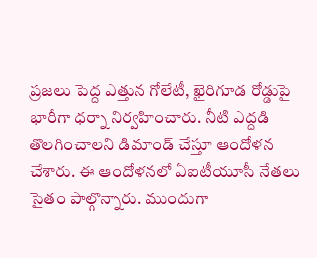ప్రజలు పెద్ద ఎత్తున గోలేటీ, ఖైరిగూడ రోడ్డుపై భారీగా ధర్నా నిర్వహించారు. నీటి ఎద్దడి తొలగించాలని డిమాండ్ చేస్తూ ఆందోళన చేశారు. ఈ ఆందోళనలో ఏఐటీయూసీ నేతలు సైతం పాల్గొన్నారు. ముందుగా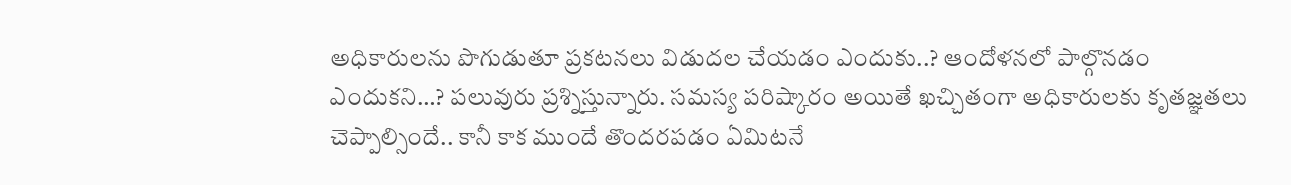అధికారులను పొగుడుతూ ప్రకటనలు విడుదల చేయడం ఎందుకు..? ఆందోళనలో పాల్గొనడం ఎందుకని…? పలువురు ప్రశ్నిస్తున్నారు. సమస్య పరిష్కారం అయితే ఖచ్చితంగా అధికారులకు కృతజ్ఞతలు చెప్పాల్సిందే.. కానీ కాక ముందే తొందరపడం ఏమిటనే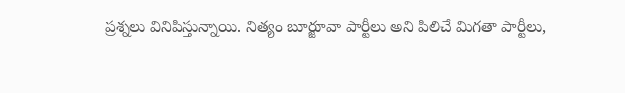ప్రశ్నలు వినిపిస్తున్నాయి. నిత్యం బూర్జూవా పార్టీలు అని పిలిచే మిగతా పార్టీలు,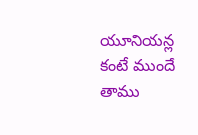యూనియన్ల కంటే ముందే తాము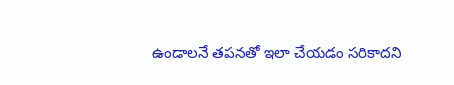ఉండాలనే తపనతో ఇలా చేయడం సరికాదని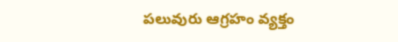పలువురు ఆగ్రహం వ్యక్తం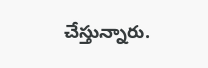చేస్తున్నారు.